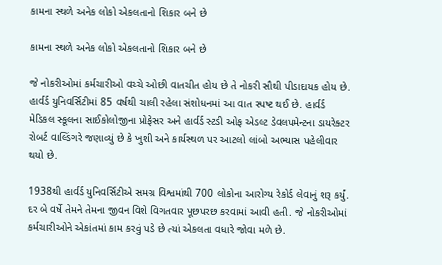કામના સ્થળે અનેક લોકો એકલતાનો શિકાર બને છે

કામના સ્થળે અનેક લોકો એકલતાનો શિકાર બને છે

જે નોકરીઓમાં કર્મચારીઓ વચ્ચે ઓછી વાતચીત હોય છે તે નોકરી સૌથી પીડાદાયક હોય છે. હાર્વર્ડ યુનિવર્સિટીમાં 85 વર્ષથી ચાલી રહેલા સંશોધનમાં આ વાત સ્પષ્ટ થઈ છે. હાર્વર્ડ મેડિકલ સ્કૂલના સાઈકોલોજીના પ્રોફેસર અને હાર્વર્ડ સ્ટડી ઓફ એડલ્ટ ડેવલપમેન્ટના ડાયરેક્ટર રોબર્ટ વાલ્ડિંગરે જણાવ્યું છે કે ખુશી અને કાર્યસ્થળ પર આટલો લાંબો અભ્યાસ પહેલીવાર થયો છે.

1938થી હાર્વર્ડ યુનિવર્સિટીએ સમગ્ર વિશ્વમાંથી 700 લોકોના આરોગ્ય રેકોર્ડ લેવાનું શરૂ કર્યું. દર બે વર્ષે તેમને તેમના જીવન વિશે વિગતવાર પૂછપરછ કરવામાં આવી હતી. જે નોકરીઓમાં કર્મચારીઓને એકાંતમાં કામ કરવું પડે છે ત્યાં એકલતા વધારે જોવા મળે છે.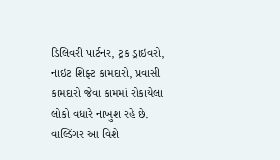ડિલિવરી પાર્ટનર, ટ્રક ડ્રાઇવરો, નાઇટ શિફ્ટ કામદારો, પ્રવાસી કામદારો જેવા કામમાં રોકાયેલા લોકો વધારે નાખુશ રહે છે. વાલ્ડિંગર આ વિશે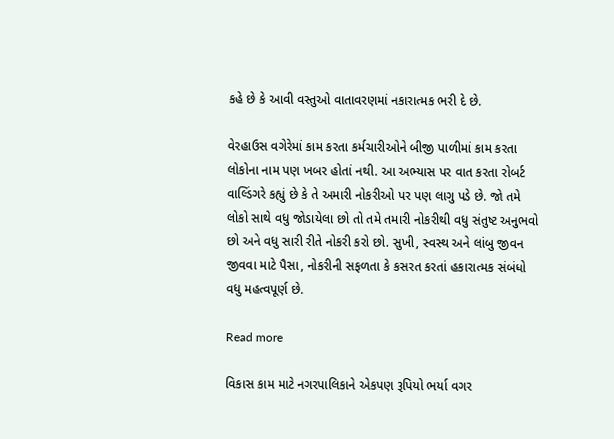કહે છે કે આવી વસ્તુઓ વાતાવરણમાં નકારાત્મક ભરી દે છે.

વેરહાઉસ વગેરેમાં કામ કરતા કર્મચારીઓને બીજી પાળીમાં કામ કરતા લોકોના નામ પણ ખબર હોતાં નથી. આ અભ્યાસ પર વાત કરતા રોબર્ટ વાલ્ડિંગરે કહ્યું છે કે તે અમારી નોકરીઓ પર પણ લાગુ પડે છે. જો તમે લોકો સાથે વધુ જોડાયેલા છો તો તમે તમારી નોકરીથી વધુ સંતુષ્ટ અનુભવો છો અને વધુ સારી રીતે નોકરી કરો છો. સુખી, સ્વસ્થ અને લાંબુ જીવન જીવવા માટે પૈસા, નોકરીની સફળતા કે કસરત કરતાં હકારાત્મક સંબંધો વધુ મહત્વપૂર્ણ છે.

Read more

વિકાસ કામ માટે નગરપાલિકાને એકપણ રૂપિયો ભર્યા વગર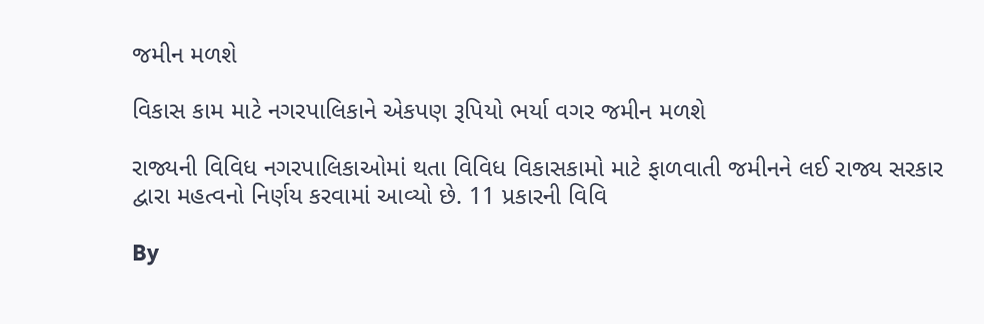જમીન મળશે

વિકાસ કામ માટે નગરપાલિકાને એકપણ રૂપિયો ભર્યા વગર જમીન મળશે

રાજ્યની વિવિધ નગરપાલિકાઓમાં થતા વિવિધ વિકાસકામો માટે ફાળવાતી જમીનને લઈ રાજ્ય સરકાર દ્વારા મહત્વનો નિર્ણય કરવામાં આવ્યો છે. 11 પ્રકારની વિવિ

By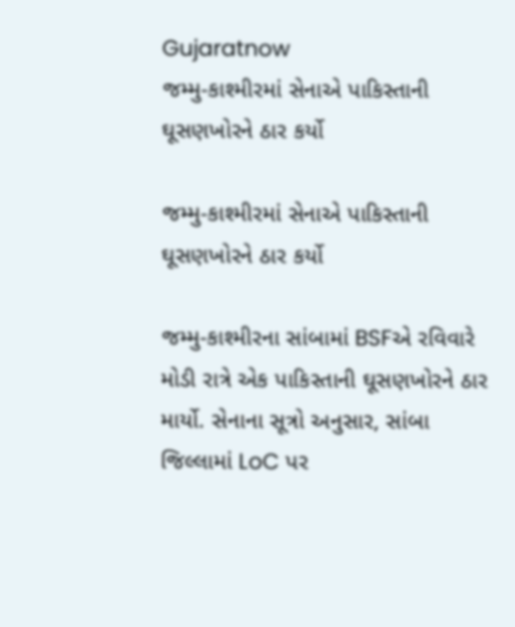Gujaratnow
જમ્મુ-કાશ્મીરમાં સેનાએ પાકિસ્તાની ઘૂસણખોરને ઠાર કર્યો

જમ્મુ-કાશ્મીરમાં સેનાએ પાકિસ્તાની ઘૂસણખોરને ઠાર કર્યો

જમ્મુ-કાશ્મીરના સાંબામાં BSFએ રવિવારે મોડી રાત્રે એક પાકિસ્તાની ઘૂસણખોરને ઠાર માર્યો. સેનાના સૂત્રો અનુસાર, સાંબા જિલ્લામાં LoC પર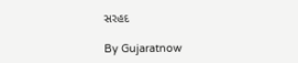સરહદ

By Gujaratnow